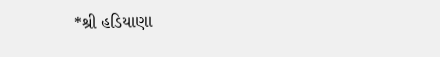*શ્રી હડિયાણા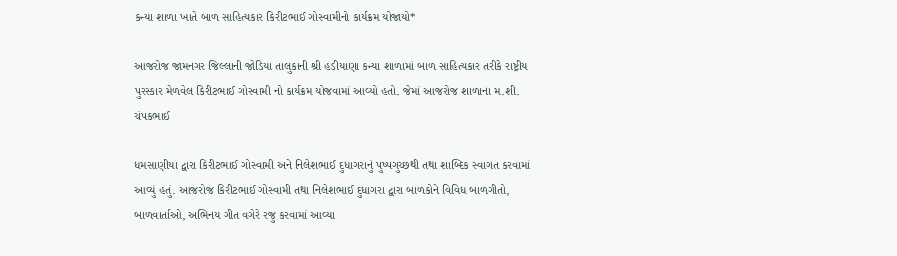કન્યા શાળા ખાતે બાળ સાહિત્યકાર કિરીટભાઈ ગોસ્વામીનો કાર્યક્રમ યોજાયો*

આજરોજ જામનગર જિલ્લાની જોડિયા તાલુકાની શ્રી હડીયાણા કન્યા શાળામાં બાળ સાહિત્યકાર તરીકે રાષ્ટ્રીય પુરસ્કાર મેળવેલ કિરીટભાઈ ગોસ્વામી નો કાર્યક્રમ યોજવામાં આવ્યો હતો. જેમાં આજરોજ શાળાના મ.શી. ચંપકભાઈ

ધમસાણીયા દ્વારા કિરીટભાઈ ગોસ્વામી અને નિલેશભાઈ દુધાગરાનું પુષ્પગુચ્છથી તથા શાબ્દિક સ્વાગત કરવામાં આવ્યું હતું. આજરોજ કિરીટભાઈ ગોસ્વામી તથા નિલેશભાઈ દુધાગરા દ્વારા બાળકોને વિવિધ બાળગીતો, બાળવાર્તાઓ, અભિનય ગીત વગેરે રજુ કરવામાં આવ્યા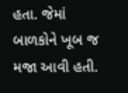હતા. જેમાં બાળકોને ખૂબ જ મજા આવી હતી.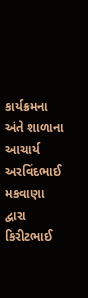કાર્યક્રમના અંતે શાળાના આચાર્ય અરવિંદભાઈ મકવાણા દ્વારા કિરીટભાઈ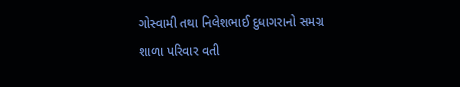ગોસ્વામી તથા નિલેશભાઈ દુધાગરાનો સમગ્ર શાળા પરિવાર વતી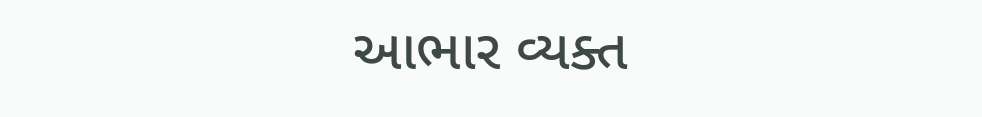આભાર વ્યક્ત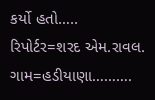કર્યો હતો…..
રિપોર્ટર=શરદ એમ.રાવલ.
ગામ=હડીયાણા……….